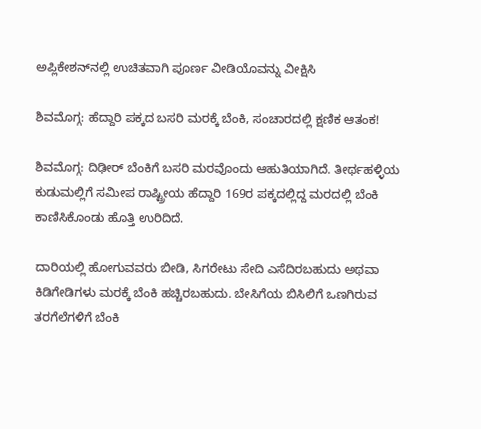ಅಪ್ಲಿಕೇಶನ್‌ನಲ್ಲಿ ಉಚಿತವಾಗಿ ಪೂರ್ಣ ವೀಡಿಯೊವನ್ನು ವೀಕ್ಷಿಸಿ

ಶಿವಮೊಗ್ಗ: ಹೆದ್ದಾರಿ ಪಕ್ಕದ ಬಸರಿ ಮರಕ್ಕೆ ಬೆಂಕಿ, ಸಂಚಾರದಲ್ಲಿ ಕ್ಷಣಿಕ ಆತಂಕ!

ಶಿವಮೊಗ್ಗ: ದಿಢೀರ್‌ ಬೆಂಕಿಗೆ ಬಸರಿ ಮರವೊಂದು ಆಹುತಿಯಾಗಿದೆ. ತೀರ್ಥಹಳ್ಳಿಯ ಕುಡುಮಲ್ಲಿಗೆ ಸಮೀಪ ರಾಷ್ಟ್ರೀಯ ಹೆದ್ದಾರಿ 169ರ ಪಕ್ಕದಲ್ಲಿದ್ದ ಮರದಲ್ಲಿ ಬೆಂಕಿ ಕಾಣಿಸಿಕೊಂಡು ಹೊತ್ತಿ ಉರಿದಿದೆ.

ದಾರಿಯಲ್ಲಿ ಹೋಗುವವರು ಬೀಡಿ, ಸಿಗರೇಟು ಸೇದಿ ಎಸೆದಿರಬಹುದು ಅಥವಾ ಕಿಡಿಗೇಡಿಗಳು ಮರಕ್ಕೆ ಬೆಂಕಿ ಹಚ್ಚಿರಬಹುದು. ಬೇಸಿಗೆಯ ಬಿಸಿಲಿಗೆ ಒಣಗಿರುವ ತರಗೆಲೆಗಳಿಗೆ ಬೆಂಕಿ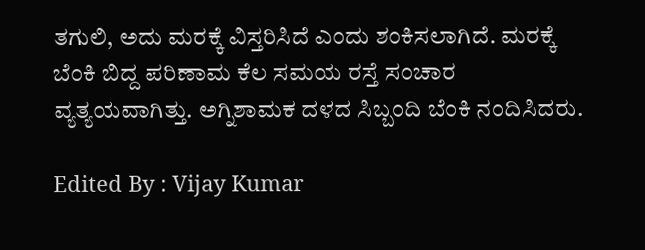ತಗುಲಿ, ಅದು ಮರಕ್ಕೆ ವಿಸ್ತರಿಸಿದೆ ಎಂದು ಶಂಕಿಸಲಾಗಿದೆ. ಮರಕ್ಕೆ ಬೆಂಕಿ ಬಿದ್ದ ಪರಿಣಾಮ ಕೆಲ ಸಮಯ ರಸ್ತೆ ಸಂಚಾರ ವ್ಯತ್ಯಯವಾಗಿತ್ತು. ಅಗ್ನಿಶಾಮಕ ದಳದ ಸಿಬ್ಬಂದಿ ಬೆಂಕಿ ನಂದಿಸಿದರು.

Edited By : Vijay Kumar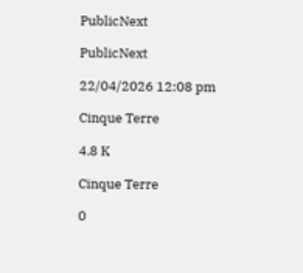PublicNext

PublicNext

22/04/2026 12:08 pm

Cinque Terre

4.8 K

Cinque Terre

0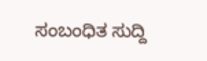ಸಂಬಂಧಿತ ಸುದ್ದಿ